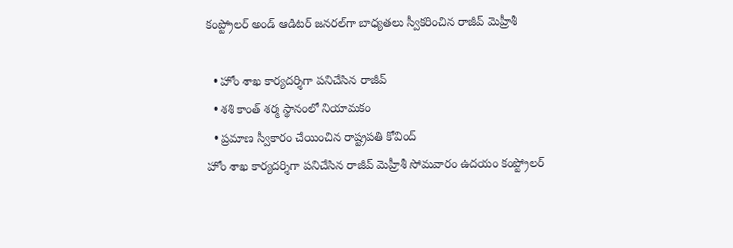కంప్ట్రోల‌ర్ అండ్ ఆడిట‌ర్ జ‌న‌ర‌ల్‌గా బాధ్య‌త‌లు స్వీక‌రించిన రాజీవ్ మెహ్రీశీ

  • హోం శాఖ కార్య‌ద‌ర్శిగా ప‌నిచేసిన రాజీవ్‌
  • శ‌శి కాంత్ శ‌ర్మ స్థానంలో నియామకం
  • ప్ర‌మాణ స్వీకారం చేయించిన రాష్ట్ర‌ప‌తి కోవింద్‌
హోం శాఖ కార్య‌ద‌ర్శిగా ప‌నిచేసిన రాజీవ్ మెహ్రీశీ సోమ‌వారం ఉద‌యం కంప్ట్రోల‌ర్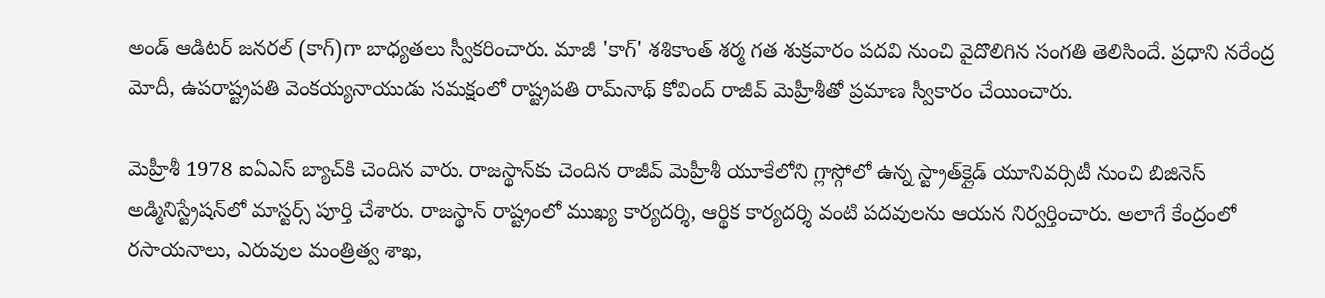అండ్ ఆడిట‌ర్ జ‌న‌ర‌ల్‌ (కాగ్)గా బాధ్య‌త‌లు స్వీక‌రించారు. మాజీ 'కాగ్' శశికాంత్ శ‌ర్మ గ‌త శుక్ర‌వారం ప‌దవి నుంచి వైదొలిగిన సంగ‌తి తెలిసిందే. ప్ర‌ధాని న‌రేంద్ర మోదీ, ఉప‌రాష్ట్ర‌ప‌తి వెంక‌య్య‌నాయుడు స‌మ‌క్షంలో రాష్ట్ర‌ప‌తి రామ్‌నాథ్ కోవింద్ రాజీవ్ మెహ్రీశీతో ప్ర‌మాణ స్వీకారం చేయించారు.

మెహ్రీశీ 1978 ఐఏఎస్ బ్యాచ్‌కి చెందిన వారు. రాజ‌స్థాన్‌కు చెందిన రాజీవ్ మెహ్రీశీ యూకేలోని గ్లాస్గోలో ఉన్న స్ట్రాత్‌క్లైడ్ యూనివ‌ర్సిటీ నుంచి బిజినెస్ అడ్మినిస్ట్రేష‌న్‌లో మాస్టర్స్ పూర్తి చేశారు. రాజ‌స్థాన్ రాష్ట్రంలో ముఖ్య కార్య‌ద‌ర్శి, ఆర్థిక కార్య‌ద‌ర్శి వంటి ప‌ద‌వుల‌ను ఆయ‌న నిర్వ‌ర్తించారు. అలాగే కేంద్రంలో ర‌సాయ‌నాలు, ఎరువుల‌ మంత్రిత్వ శాఖ‌,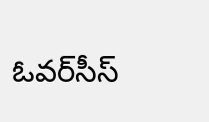ఓవ‌ర్‌సీస్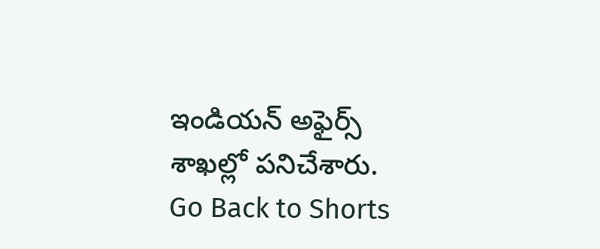ఇండియ‌న్ అఫైర్స్ శాఖ‌ల్లో ప‌నిచేశారు.
Go Back to Shorts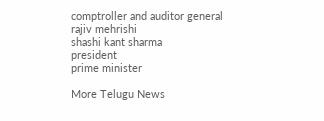comptroller and auditor general
rajiv mehrishi
shashi kant sharma
president
prime minister

More Telugu News